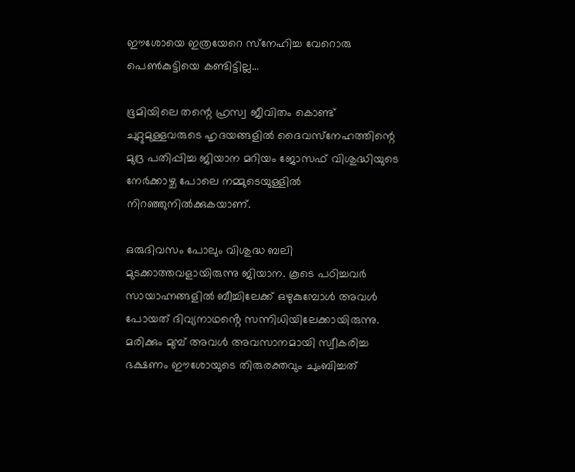ഈശോയെ ഇത്രയേറെ സ്‌നേഹിച്ച വേറൊരു പെണ്‍കുട്ടിയെ കണ്ടിട്ടില്ല…

ഭൂമിയിലെ തന്റെ ഹ്രസ്വ ജീവിതം കൊണ്ട് ചുറ്റുമുള്ളവരുടെ ഹൃദയങ്ങളില്‍ ദൈവസ്‌നേഹത്തിന്റെ മുദ്ര പതിപ്പിച്ച ജിയാന മറിയം ജോസഫ് വിശുദ്ധിയുടെ നേര്‍ക്കാഴ്ച പോലെ നമ്മുടെയുള്ളില്‍ നിറഞ്ഞുനില്‍ക്കുകയാണ്.

ഒരുദിവസം പോലും വിശുദ്ധ ബലി മുടക്കാത്തവളായിരുന്നു ജിയാന. കൂടെ പഠിച്ചവർ സായാഹ്നങ്ങളിൽ ബീച്ചിലേക്ക് ഒഴുകുമ്പോൾ അവൾ പോയത് ദിവ്യനാഥൻ്റെ സന്നിധിയിലേക്കായിരുന്നു.
മരിക്കും മുമ്പ് അവള്‍ അവസാനമായി സ്വീകരിച്ച ഭക്ഷണം ഈശോയുടെ തിരുരക്തവും ചുംബിച്ചത്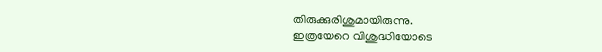തിരുക്കുരിശുമായിരുന്നു.
ഇത്രയേറെ വിശുദ്ധിയോടെ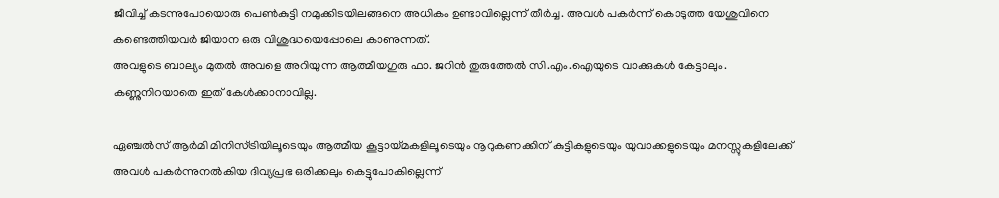ജീവിച്ച് കടന്നുപോയൊരു പെണ്‍കുട്ടി നമുക്കിടയിലങ്ങനെ അധികം ഉണ്ടാവില്ലെന്ന് തീർച്ച. അവൾ പകർന്ന് കൊടുത്ത യേശുവിനെ കണ്ടെത്തിയവർ ജിയാന ഒരു വിശുദ്ധയെപ്പോലെ കാണുന്നത്.
അവളുടെ ബാല്യം മുതല്‍ അവളെ അറിയുന്ന ആത്മീയഗുരു ഫാ. ജറിന്‍ തുരുത്തേല്‍ സി.എം.ഐയുടെ വാക്കുകള്‍ കേട്ടാലും. കണ്ണുനിറയാതെ ഇത് കേൾക്കാനാവില്ല.

ഏഞ്ചല്‍സ് ആര്‍മി മിനിസ്ട്രിയിലൂടെയും ആത്മീയ കൂട്ടായ്മകളിലൂടെയും നൂറുകണക്കിന് കുട്ടികളുടെയും യുവാക്കളുടെയും മനസ്സുകളിലേക്ക് അവള്‍ പകര്‍ന്നുനല്‍കിയ ദിവ്യപ്രഭ ഒരിക്കലും കെട്ടുപോകില്ലെന്ന്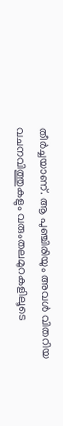തീർച്ചയാണ്. ആ പുഞ്ചിരിയും അവള്‍ വിതറിയ വചനവിത്തുകളും വരുംതലമുറകളിലൂടെ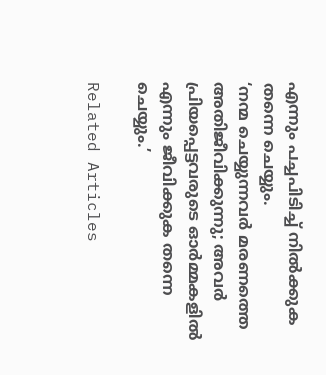എന്നും പച്ചപിടിച്ച് നില്‍ക്കുക തന്നെ ചെയ്യും.
‘നന്മ ചെയ്യുന്നവര്‍ മരണത്തെ അതിജീവിക്കുന്നു; അവര്‍ പ്രിയപ്പെട്ടവരുടെ ഓര്‍മ്മകളില്‍ എന്നും ജീവിക്കുക തന്നെ ചെയ്യും.’

Related Articles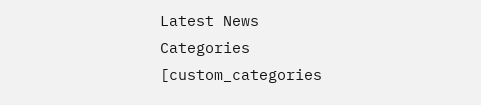Latest News
Categories
[custom_categories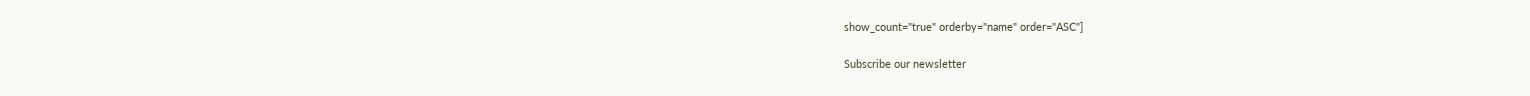show_count="true" orderby="name" order="ASC"]

Subscribe our newsletter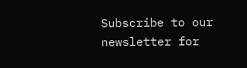Subscribe to our newsletter for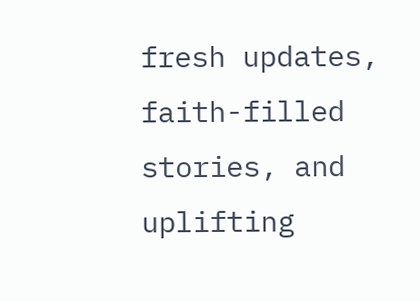fresh updates, faith-filled stories, and uplifting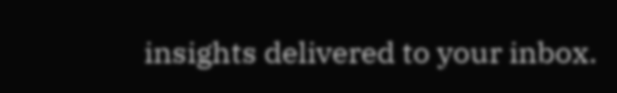insights delivered to your inbox.